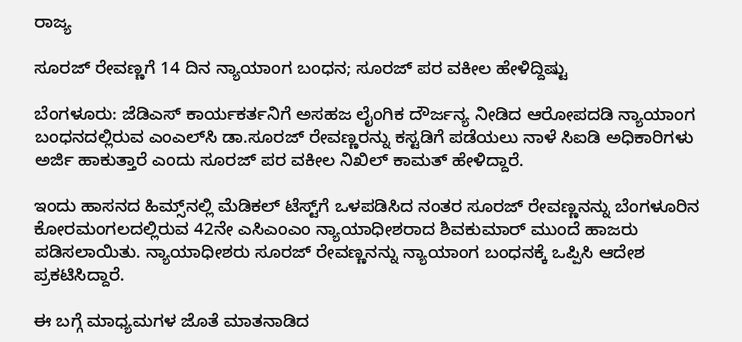ರಾಜ್ಯ

ಸೂರಜ್‌ ರೇವಣ್ಣಗೆ 14 ದಿನ ನ್ಯಾಯಾಂಗ ಬಂಧನ; ಸೂರಜ್‌ ಪರ ವಕೀಲ ಹೇಳಿದ್ದಿಷ್ಟು

ಬೆಂಗಳೂರು: ಜೆಡಿಎಸ್‌ ಕಾರ್ಯಕರ್ತನಿಗೆ ಅಸಹಜ ಲೈಂಗಿಕ ದೌರ್ಜನ್ಯ ನೀಡಿದ ಆರೋಪದಡಿ ನ್ಯಾಯಾಂಗ ಬಂಧನದಲ್ಲಿರುವ ಎಂಎಲ್‌ಸಿ ಡಾ.ಸೂರಜ್‌ ರೇವಣ್ಣರನ್ನು ಕಸ್ಟಡಿಗೆ ಪಡೆಯಲು ನಾಳೆ ಸಿಐಡಿ ಅಧಿಕಾರಿಗಳು ಅರ್ಜಿ ಹಾಕುತ್ತಾರೆ ಎಂದು ಸೂರಜ್‌ ಪರ ವಕೀಲ ನಿಖಿಲ್‌ ಕಾಮತ್‌ ಹೇಳಿದ್ದಾರೆ.

ಇಂದು ಹಾಸನದ ಹಿಮ್ಸ್‌ನಲ್ಲಿ ಮೆಡಿಕಲ್‌ ಟೆಸ್ಟ್‌ಗೆ ಒಳಪಡಿಸಿದ ನಂತರ ಸೂರಜ್‌ ರೇವಣ್ಣನನ್ನು ಬೆಂಗಳೂರಿನ ಕೋರಮಂಗಲದಲ್ಲಿರುವ 42ನೇ ಎಸಿಎಂಎಂ ನ್ಯಾಯಾಧೀಶರಾದ ಶಿವಕುಮಾರ್‌ ಮುಂದೆ ಹಾಜರು ಪಡಿಸಲಾಯಿತು. ನ್ಯಾಯಾಧೀಶರು ಸೂರಜ್‌ ರೇವಣ್ಣನನ್ನು ನ್ಯಾಯಾಂಗ ಬಂಧನಕ್ಕೆ ಒಪ್ಪಿಸಿ ಆದೇಶ ಪ್ರಕಟಿಸಿದ್ದಾರೆ.

ಈ ಬಗ್ಗೆ ಮಾಧ್ಯಮಗಳ ಜೊತೆ ಮಾತನಾಡಿದ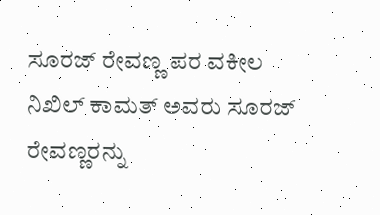ಸೂರಜ್‌ ರೇವಣ್ಣ ಪರ ವಕೀಲ ನಿಖಿಲ್‌ ಕಾಮತ್‌ ಅವರು ಸೂರಜ್‌ ರೇವಣ್ಣರನ್ನು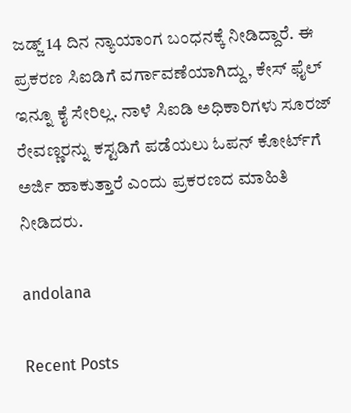ಜಡ್ಜ್‌ 14 ದಿನ ನ್ಯಾಯಾಂಗ ಬಂಧನಕ್ಕೆ ನೀಡಿದ್ದಾರೆ. ಈ ಪ್ರಕರಣ ಸಿಐಡಿಗೆ ವರ್ಗಾವಣೆಯಾಗಿದ್ದು, ಕೇಸ್‌ ಫೈಲ್ ಇನ್ನೂ ಕೈ ಸೇರಿಲ್ಲ. ನಾಳೆ ಸಿಐಡಿ ಅಧಿಕಾರಿಗಳು ಸೂರಜ್‌ ರೇವಣ್ಣರನ್ನು ಕಸ್ಟಡಿಗೆ ಪಡೆಯಲು ಓಪನ್‌ ಕೋರ್ಟ್‌ಗೆ ಅರ್ಜಿ ಹಾಕುತ್ತಾರೆ ಎಂದು ಪ್ರಕರಣದ ಮಾಹಿತಿ ನೀಡಿದರು.

andolana

Recent Posts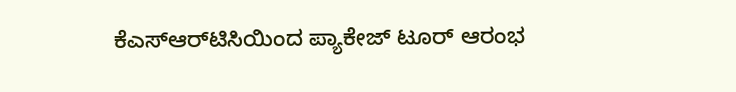ಕೆಎಸ್‌ಆರ್‌ಟಿಸಿಯಿಂದ ಪ್ಯಾಕೇಜ್ ಟೂರ್ ಆರಂಭ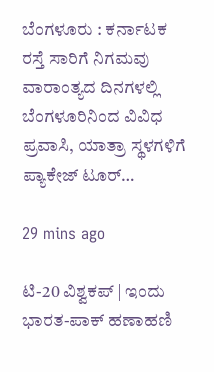ಬೆಂಗಳೂರು : ಕರ್ನಾಟಕ ರಸ್ತೆ ಸಾರಿಗೆ ನಿಗಮವು ವಾರಾಂತ್ಯದ ದಿನಗಳಲ್ಲಿ ಬೆಂಗಳೂರಿನಿಂದ ವಿವಿಧ ಪ್ರವಾಸಿ, ಯಾತ್ರಾ ಸ್ಥಳಗಳಿಗೆ ಪ್ಯಾಕೇಜ್ ಟೂರ್…

29 mins ago

ಟಿ-20 ವಿಶ್ವಕಪ್ | ಇಂದು ಭಾರತ-ಪಾಕ್‌ ಹಣಾಹಣಿ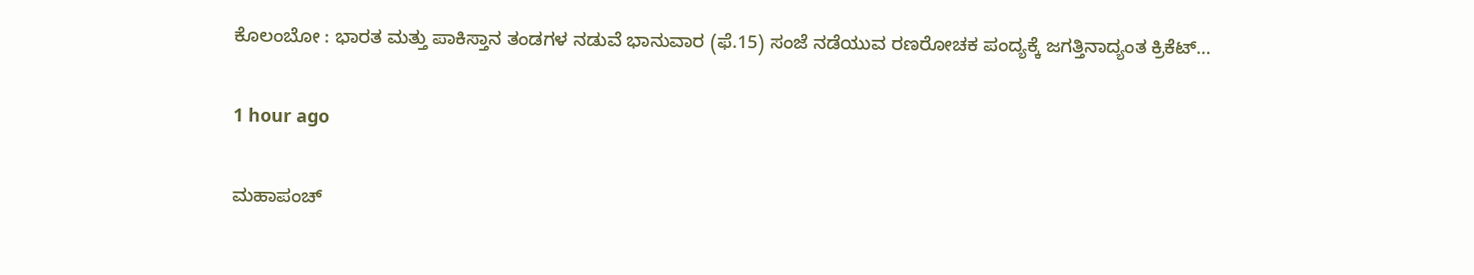ಕೊಲಂಬೋ : ಭಾರತ ಮತ್ತು ಪಾಕಿಸ್ತಾನ ತಂಡಗಳ ನಡುವೆ ಭಾನುವಾರ (ಫೆ.15) ಸಂಜೆ ನಡೆಯುವ ರಣರೋಚಕ ಪಂದ್ಯಕ್ಕೆ ಜಗತ್ತಿನಾದ್ಯಂತ ಕ್ರಿಕೆಟ್…

1 hour ago

ಮಹಾಪಂಚ್‌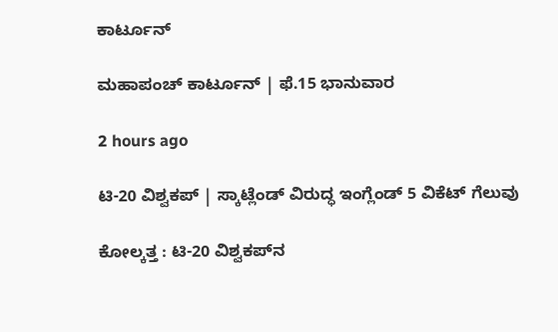ಕಾರ್ಟೂನ್‌

ಮಹಾಪಂಚ್‌ ಕಾರ್ಟೂನ್‌ | ಫೆ.15 ಭಾನುವಾರ

2 hours ago

ಟಿ-20 ವಿಶ್ವಕಪ್‌ | ಸ್ಕಾಟ್ಲೆಂಡ್‌ ವಿರುದ್ಧ ಇಂಗ್ಲೆಂಡ್‌ 5 ವಿಕೆಟ್‌ ಗೆಲುವು

ಕೋಲ್ಕತ್ತ : ಟಿ-20 ವಿಶ್ವಕಪ್‌ನ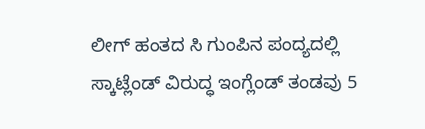ಲೀಗ್ ಹಂತದ ಸಿ ಗುಂಪಿನ ಪಂದ್ಯದಲ್ಲಿ ಸ್ಕಾಟ್ಲೆಂಡ್ ವಿರುದ್ಧ ಇಂಗ್ಲೆಂಡ್ ತಂಡವು 5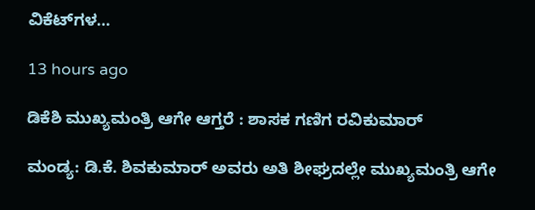ವಿಕೆಟ್‌ಗಳ…

13 hours ago

ಡಿಕೆಶಿ ಮುಖ್ಯಮಂತ್ರಿ ಆಗೇ ಆಗ್ತರೆ : ಶಾಸಕ ಗಣಿಗ ರವಿಕುಮಾರ್‌

ಮಂಡ್ಯ: ಡಿ.ಕೆ. ಶಿವಕುಮಾರ್ ಅವರು ಅತಿ ಶೀಘ್ರದಲ್ಲೇ ಮುಖ್ಯಮಂತ್ರಿ ಆಗೇ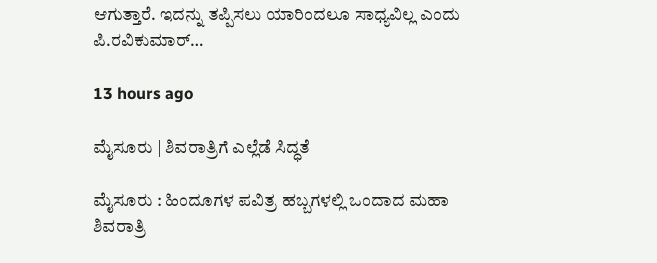ಆಗುತ್ತಾರೆ. ಇದನ್ನು ತಪ್ಪಿಸಲು ಯಾರಿಂದಲೂ ಸಾಧ್ಯವಿಲ್ಲ ಎಂದು ಪಿ.ರವಿಕುಮಾರ್‌…

13 hours ago

ಮೈಸೂರು | ಶಿವರಾತ್ರಿಗೆ ಎಲ್ಲೆಡೆ ಸಿದ್ಧತೆ

ಮೈಸೂರು : ಹಿಂದೂಗಳ ಪವಿತ್ರ ಹಬ್ಬಗಳಲ್ಲಿ ಒಂದಾದ ಮಹಾ ಶಿವರಾತ್ರಿ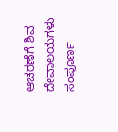ಆಚರಣೆಗೆ ಶಿವ ದೇವಾಲಯಗಳು ಸಂಪೂರ್ಣ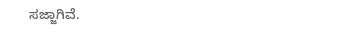ಸಜ್ಜಾಗಿವೆ.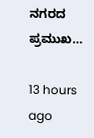ನಗರದ ಪ್ರಮುಖ…

13 hours ago